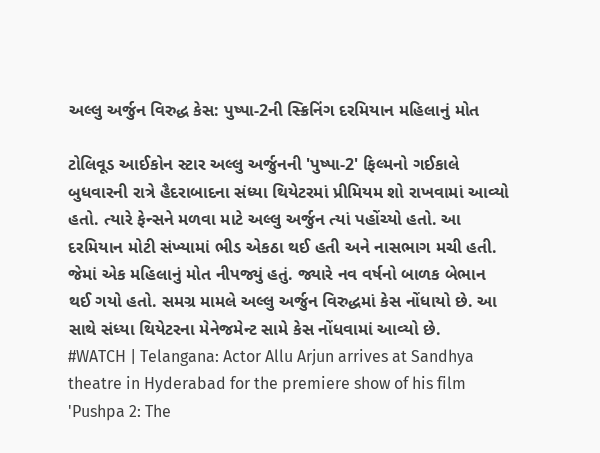અલ્લુ અર્જુન વિરુદ્ધ કેસ: પુષ્પા-2ની સ્ક્રિનિંગ દરમિયાન મહિલાનું મોત

ટોલિવૂડ આઈકોન સ્ટાર અલ્લુ અર્જુનની 'પુષ્પા-2' ફિલ્મનો ગઈકાલે બુધવારની રાત્રે હૈદરાબાદના સંધ્યા થિયેટરમાં પ્રીમિયમ શો રાખવામાં આવ્યો હતો. ત્યારે ફેન્સને મળવા માટે અલ્લુ અર્જુન ત્યાં પહોંચ્યો હતો. આ દરમિયાન મોટી સંખ્યામાં ભીડ એકઠા થઈ હતી અને નાસભાગ મચી હતી. જેમાં એક મહિલાનું મોત નીપજ્યું હતું. જ્યારે નવ વર્ષનો બાળક બેભાન થઈ ગયો હતો. સમગ્ર મામલે અલ્લુ અર્જુન વિરુદ્ધમાં કેસ નોંધાયો છે. આ સાથે સંધ્યા થિયેટરના મેનેજમેન્ટ સામે કેસ નોંધવામાં આવ્યો છે.
#WATCH | Telangana: Actor Allu Arjun arrives at Sandhya theatre in Hyderabad for the premiere show of his film 'Pushpa 2: The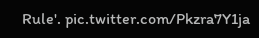Rule'. pic.twitter.com/Pkzra7Y1ja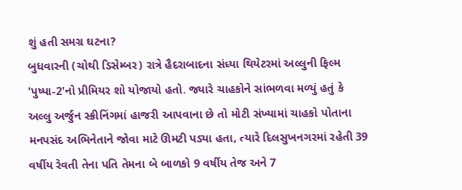શું હતી સમગ્ર ઘટના?
બુધવારની (ચોથી ડિસેમ્બર) રાત્રે હૈદરાબાદના સંધ્યા થિયેટરમાં અલ્લુની ફિલ્મ 'પુષ્પા-2'નો પ્રીમિયર શો યોજાયો હતો. જ્યારે ચાહકોને સાંભળવા મળ્યું હતું કે અલ્લુ અર્જુન સ્ક્રીનિંગમાં હાજરી આપવાના છે તો મોટી સંખ્યામાં ચાહકો પોતાના મનપસંદ અભિનેતાને જોવા માટે ઊમટી પડ્યા હતા, ત્યારે દિલસુખનગરમાં રહેતી 39 વર્ષીય રેવતી તેના પતિ તેમના બે બાળકો 9 વર્ષીય તેજ અને 7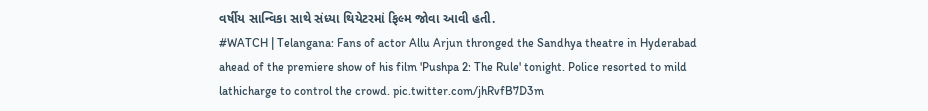વર્ષીય સાન્વિકા સાથે સંધ્યા થિયેટરમાં ફિલ્મ જોવા આવી હતી.
#WATCH | Telangana: Fans of actor Allu Arjun thronged the Sandhya theatre in Hyderabad ahead of the premiere show of his film 'Pushpa 2: The Rule' tonight. Police resorted to mild lathicharge to control the crowd. pic.twitter.com/jhRvfB7D3m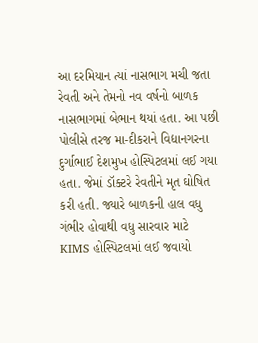આ દરમિયાન ત્યાં નાસભાગ મચી જતા રેવતી અને તેમનો નવ વર્ષનો બાળક નાસભાગમાં બેભાન થયાં હતા. આ પછી પોલીસે તરજ મા-દીકરાને વિદ્યાનગરના દુર્ગાભાઈ દેશમુખ હોસ્પિટલમાં લઈ ગયા હતા. જેમાં ડૉક્ટરે રેવતીને મૃત ઘોષિત કરી હતી. જ્યારે બાળકની હાલ વધુ ગંભીર હોવાથી વધુ સારવાર માટે KIMS હોસ્પિટલમાં લઈ જવાયો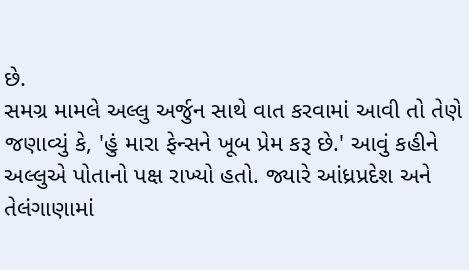છે.
સમગ્ર મામલે અલ્લુ અર્જુન સાથે વાત કરવામાં આવી તો તેણે જણાવ્યું કે, 'હું મારા ફેન્સને ખૂબ પ્રેમ કરૂ છે.' આવું કહીને અલ્લુએ પોતાનો પક્ષ રાખ્યો હતો. જ્યારે આંધ્રપ્રદેશ અને તેલંગાણામાં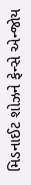મિડનાઈટ શોઝને ફેન્સે એન્જોય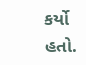કર્યો હતો.